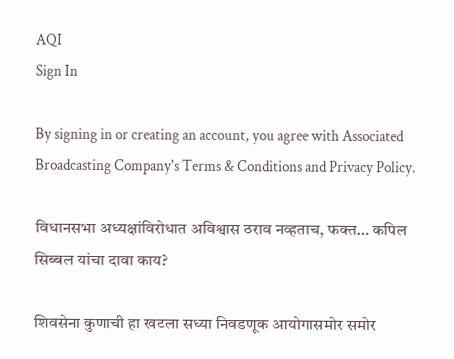AQI
Sign In

By signing in or creating an account, you agree with Associated Broadcasting Company's Terms & Conditions and Privacy Policy.

विधानसभा अध्यक्षांविरोधात अविश्वास ठराव नव्हताच, फक्त… कपिल सिब्बल यांचा दावा काय?

शिवसेना कुणाची हा खटला सध्या निवडणूक आयोगासमोर समोर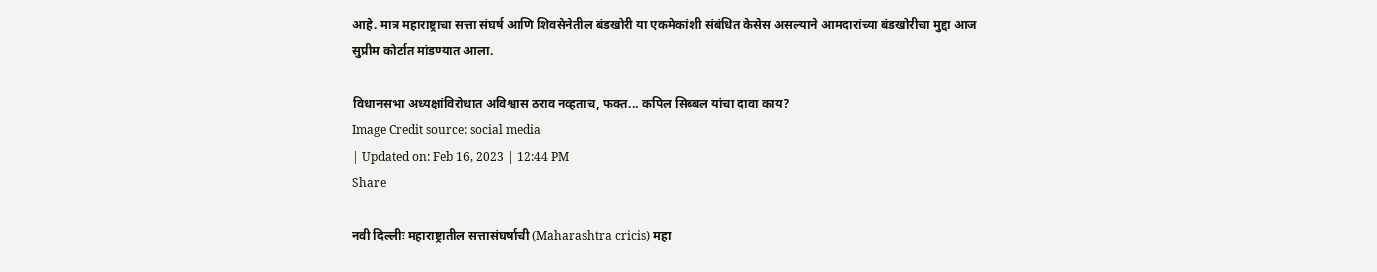आहे. मात्र महाराष्ट्राचा सत्ता संघर्ष आणि शिवसेनेतील बंडखोरी या एकमेकांशी संबंधित केसेस असल्याने आमदारांच्या बंडखोरीचा मुद्दा आज सुप्रीम कोर्टात मांडण्यात आला.

विधानसभा अध्यक्षांविरोधात अविश्वास ठराव नव्हताच, फक्त... कपिल सिब्बल यांचा दावा काय?
Image Credit source: social media
| Updated on: Feb 16, 2023 | 12:44 PM
Share

नवी दिल्लीः महाराष्ट्रातील सत्तासंघर्षाची (Maharashtra cricis) महा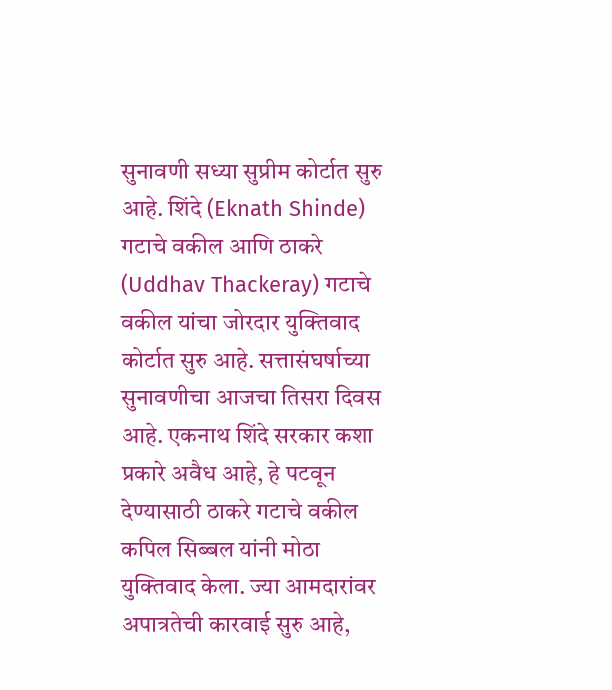सुनावणी सध्या सुप्रीम कोर्टात सुरु आहे. शिंदे (Eknath Shinde) गटाचे वकील आणि ठाकरे (Uddhav Thackeray) गटाचे वकील यांचा जोरदार युक्तिवाद कोर्टात सुरु आहे. सत्तासंघर्षाच्या सुनावणीचा आजचा तिसरा दिवस आहे. एकनाथ शिंदे सरकार कशा प्रकारे अवैध आहे, हे पटवून देण्यासाठी ठाकरे गटाचे वकील कपिल सिब्बल यांनी मोठा युक्तिवाद केला. ज्या आमदारांवर अपात्रतेची कारवाई सुरु आहे,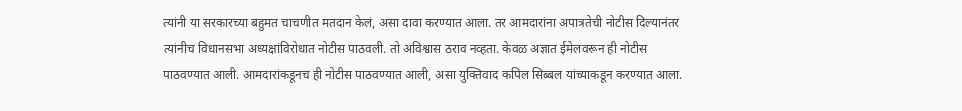त्यांनी या सरकारच्या बहुमत चाचणीत मतदान केलं, असा दावा करण्यात आला. तर आमदारांना अपात्रतेची नोटीस दिल्यानंतर त्यांनीच विधानसभा अध्यक्षांविरोधात नोटीस पाठवली. तो अविश्वास ठराव नव्हता. केवळ अज्ञात ईमेलवरून ही नोटीस पाठवण्यात आली. आमदारांकडूनच ही नोटीस पाठवण्यात आली, असा युक्तिवाद कपिल सिब्बल यांच्याकडून करण्यात आला.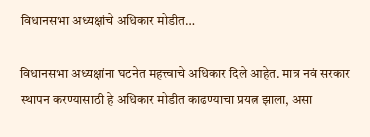विधानसभा अध्यक्षांचे अधिकार मोडीत…

विधानसभा अध्यक्षांना घटनेत महत्त्वाचे अधिकार दिले आहेत. मात्र नवं सरकार स्थापन करण्यासाठी हे अधिकार मोडीत काढण्याचा प्रयत्न झाला, असा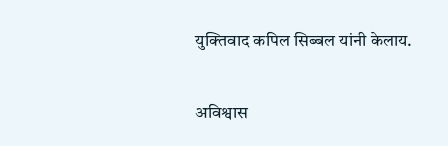युक्तिवाद कपिल सिब्बल यांनी केलाय.

अविश्वास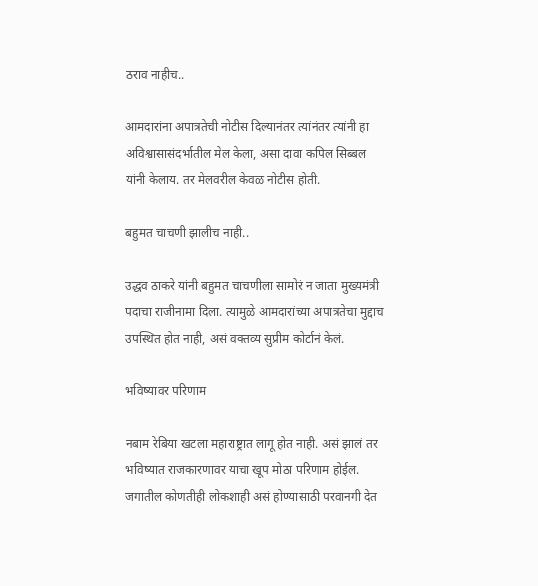ठराव नाहीच..

आमदारांना अपात्रतेची नोटीस दिल्यानंतर त्यांनंतर त्यांनी हा अविश्वासासंदर्भातील मेल केला, असा दावा कपिल सिब्बल यांनी केलाय. तर मेलवरील केवळ नोटीस होती.

बहुमत चाचणी झालीच नाही..

उद्धव ठाकरे यांनी बहुमत चाचणीला सामोरं न जाता मुख्यमंत्री पदाचा राजीनामा दिला. त्यामुळे आमदारांच्या अपात्रतेचा मुद्दाच उपस्थित होत नाही, असं वक्तव्य सुप्रीम कोर्टानं केलं.

भविष्यावर परिणाम

नबाम रेबिया खटला महाराष्ट्रात लागू होत नाही. असं झालं तर भविष्यात राजकारणावर याचा खूप मोठा परिणाम होईल. जगातील कोणतीही लोकशाही असं होण्यासाठी परवानगी देत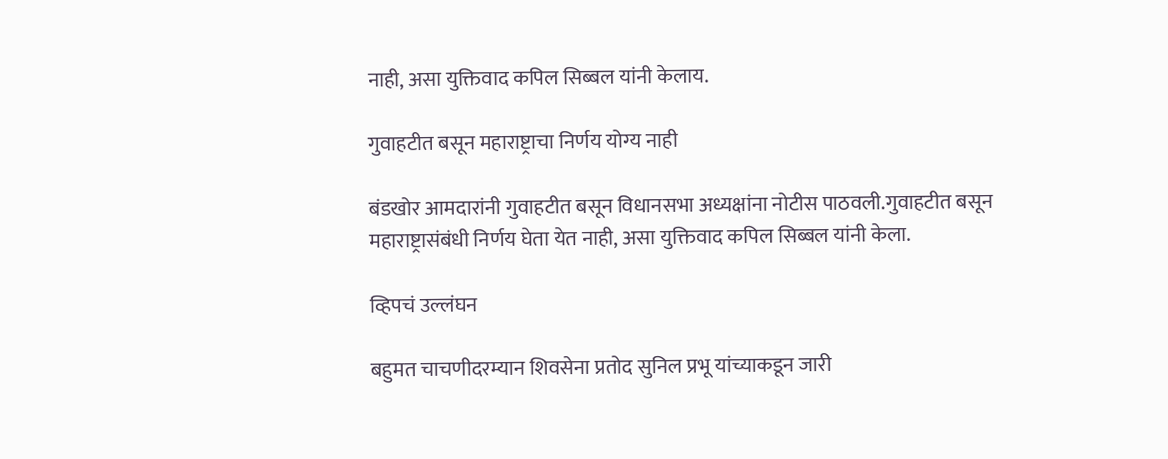नाही, असा युक्तिवाद कपिल सिब्बल यांनी केलाय.

गुवाहटीत बसून महाराष्ट्राचा निर्णय योग्य नाही

बंडखोर आमदारांनी गुवाहटीत बसून विधानसभा अध्यक्षांना नोटीस पाठवली.गुवाहटीत बसून महाराष्ट्रासंबंधी निर्णय घेता येत नाही, असा युक्तिवाद कपिल सिब्बल यांनी केला.

व्हिपचं उल्लंघन

बहुमत चाचणीदरम्यान शिवसेना प्रतोद सुनिल प्रभू यांच्याकडून जारी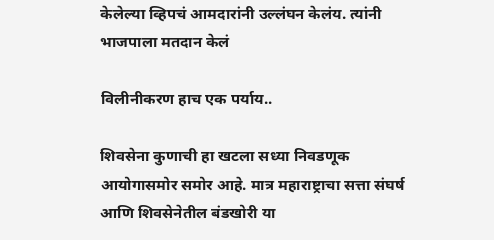केलेल्या व्हिपचं आमदारांनी उल्लंघन केलंय. त्यांनी भाजपाला मतदान केलं

विलीनीकरण हाच एक पर्याय..

शिवसेना कुणाची हा खटला सध्या निवडणूक आयोगासमोर समोर आहे. मात्र महाराष्ट्राचा सत्ता संघर्ष आणि शिवसेनेतील बंडखोरी या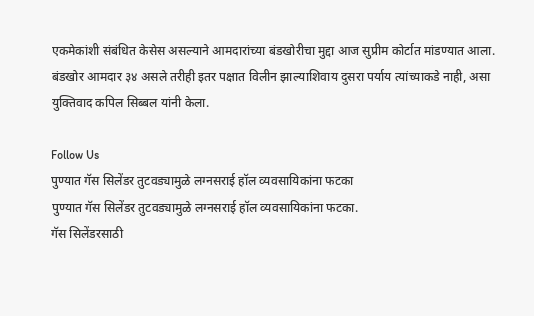एकमेकांशी संबंधित केसेस असल्याने आमदारांच्या बंडखोरीचा मुद्दा आज सुप्रीम कोर्टात मांडण्यात आला. बंडखोर आमदार ३४ असले तरीही इतर पक्षात विलीन झाल्याशिवाय दुसरा पर्याय त्यांच्याकडे नाही, असा युक्तिवाद कपिल सिब्बल यांनी केला.

Follow Us
पुण्यात गॅस सिलेंडर तुटवड्यामुळे लग्नसराई हॉल व्यवसायिकांना फटका
पुण्यात गॅस सिलेंडर तुटवड्यामुळे लग्नसराई हॉल व्यवसायिकांना फटका.
गॅस सिलेंडरसाठी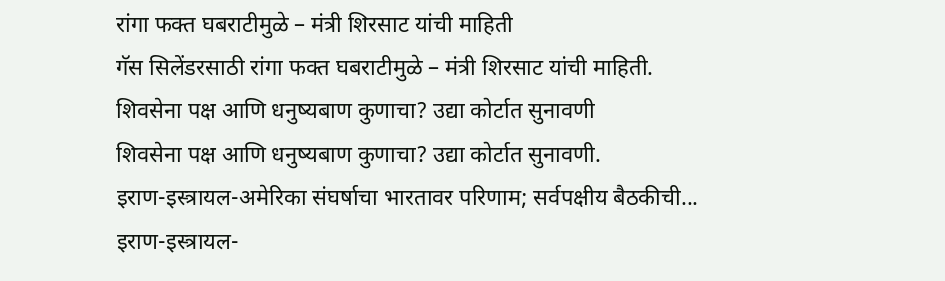रांगा फक्त घबराटीमुळे – मंत्री शिरसाट यांची माहिती
गॅस सिलेंडरसाठी रांगा फक्त घबराटीमुळे – मंत्री शिरसाट यांची माहिती.
शिवसेना पक्ष आणि धनुष्यबाण कुणाचा? उद्या कोर्टात सुनावणी
शिवसेना पक्ष आणि धनुष्यबाण कुणाचा? उद्या कोर्टात सुनावणी.
इराण-इस्त्रायल-अमेरिका संघर्षाचा भारतावर परिणाम; सर्वपक्षीय बैठकीची...
इराण-इस्त्रायल-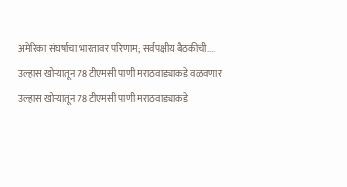अमेरिका संघर्षाचा भारतावर परिणाम; सर्वपक्षीय बैठकीची....
उल्हास खोऱ्यातून 78 टीएमसी पाणी मराठवाड्याकडे वळवणार
उल्हास खोऱ्यातून 78 टीएमसी पाणी मराठवाड्याकडे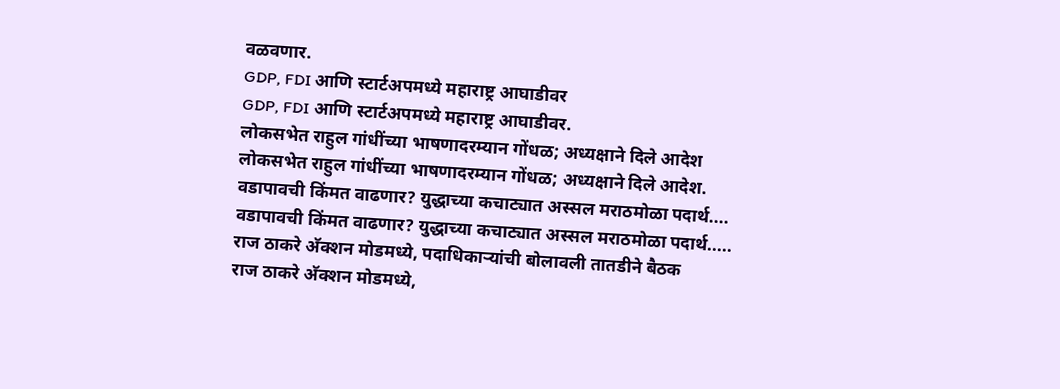वळवणार.
GDP, FDI आणि स्टार्टअपमध्ये महाराष्ट्र आघाडीवर
GDP, FDI आणि स्टार्टअपमध्ये महाराष्ट्र आघाडीवर.
लोकसभेत राहुल गांधींच्या भाषणादरम्यान गोंधळ; अध्यक्षाने दिले आदेश
लोकसभेत राहुल गांधींच्या भाषणादरम्यान गोंधळ; अध्यक्षाने दिले आदेश.
वडापावची किंमत वाढणार? युद्धाच्या कचाट्यात अस्सल मराठमोळा पदार्थ....
वडापावची किंमत वाढणार? युद्धाच्या कचाट्यात अस्सल मराठमोळा पदार्थ.....
राज ठाकरे अ‍ॅक्शन मोडमध्ये, पदाधिकाऱ्यांची बोलावली तातडीने बैठक
राज ठाकरे अ‍ॅक्शन मोडमध्ये,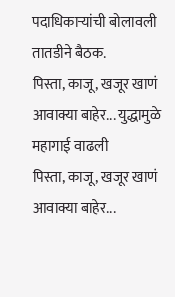पदाधिकाऱ्यांची बोलावली तातडीने बैठक.
पिस्ता, काजू, खजूर खाणं आवाक्या बाहेर... युद्धामुळे महागाई वाढली
पिस्ता, काजू, खजूर खाणं आवाक्या बाहेर...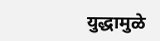युद्धामुळे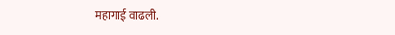महागाई वाढली.